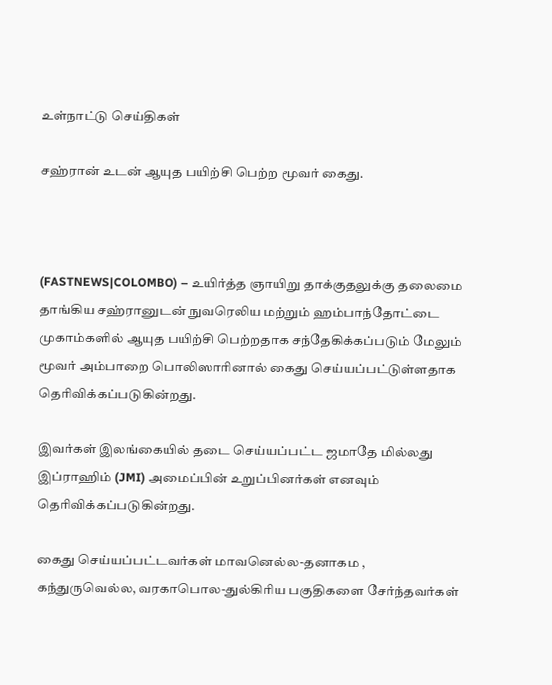உள்நாட்டு செய்திகள்

சஹ்ரான் உடன் ஆயுத பயிற்சி பெற்ற மூவர் கைது.



(FASTNEWS|COLOMBO) – உயிர்த்த ஞாயிறு தாக்குதலுக்கு தலைமை தாங்கிய சஹ்ரானுடன் நுவரெலிய மற்றும் ஹம்பாந்தோட்டை முகாம்களில் ஆயுத பயிற்சி பெற்றதாக சந்தேகிக்கப்படும் மேலும் மூவர் அம்பாறை பொலிஸாரினால் கைது செய்யப்பட்டுள்ளதாக தெரிவிக்கப்படுகின்றது.

இவர்கள் இலங்கையில் தடை செய்யப்பட்ட ஜமாதே மில்லது இப்ராஹிம் (JMI) அமைப்பின் உறுப்பினர்கள் எனவும் தெரிவிக்கப்படுகின்றது.

கைது செய்யப்பட்டவர்கள் மாவனெல்ல-தனாகம , கந்துருவெல்ல, வரகாபொல-துல்கிரிய பகுதிகளை சேர்ந்தவர்கள்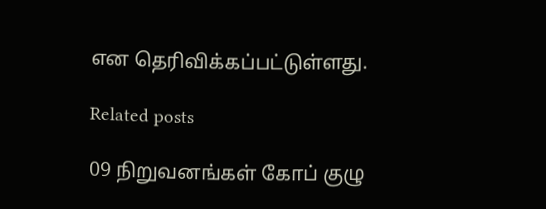என தெரிவிக்கப்பட்டுள்ளது.

Related posts

09 நிறுவனங்கள் கோப் குழு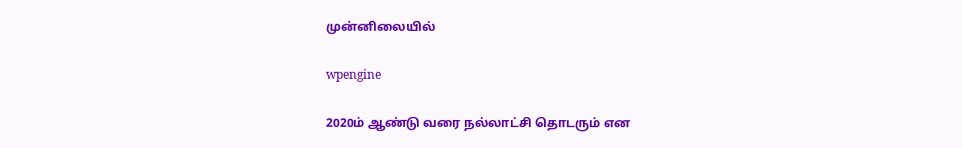முன்னிலையில்

wpengine

2020ம் ஆண்டு வரை நல்லாட்சி தொடரும் என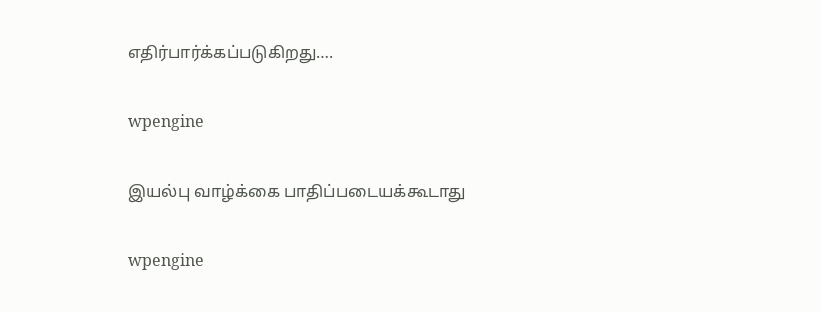எதிர்பார்க்கப்படுகிறது….

wpengine

இயல்பு வாழ்க்கை பாதிப்படையக்கூடாது

wpengine